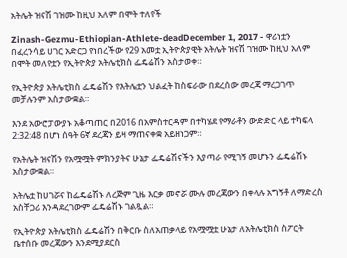አትሌት ዝናሽ ገዝሙ ከዚህ አለም በሞት ተለየች

Zinash-Gezmu-Ethiopian-Athlete-deadDecember 1, 2017 - ዋሪነቷን በፈረንሳይ ሀገር አድርጋ የነበረችው የ29 አመቷ ኢትዮጵያዊት አትሌት ዝናሽ ገዝሙ ከዚህ አለም በሞት መለየቷን የኢትዮጵያ አትሌቲክስ ፌዴሬሽን አስታወቀ።

የኢትዮጵያ አትሌቲክስ ፌዴሬሽን የእትሌቷን ህልፈት ከስፍራው በደረሰው መረጃ ማረጋገጥ መቻሉንም አስታውቋል።

እንደ አውሮፓውያኑ አቆጣጠር በ2016 በአምስተርዳም በተካሄደ የማራቶን ውድድር ላይ ተካፍላ 2:32:48 በሆነ ሰዓት 6ኛ ደረጃን ይዛ ማጠናቀቋ አይዘነጋም።

የአትሌት ዝናሽን የአሟሟት ምክንያትና ሁኔታ ፌዴሬሽናችን እያጣራ የሚገኝ መሆኑን ፌዴሬሽኑ አስታውቋል።

አትሌቷ ከሀገሯና ከፌዴሬሽኑ ለረጅም ጊዜ እርቃ መኖሯ ሙሉ መረጃውን በቀላሉ አግኝቶ ለማድረስ አስቸጋሪ እንዳደረገውም ፌዴሬሽኑ ገልጿል።

የኢትዮጵያ አትሌቲክስ ፌዴሬሽን በቅርቡ ስለአጠቃላይ የአሟሟቷ ሁኔታ ለአትሌቲክስ ስፖርት ቤተሰቡ መረጃውን እንደሚያደርስ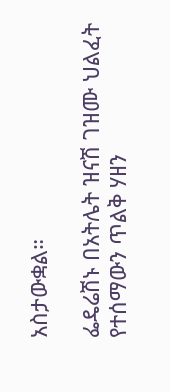አስታውቋል።

ፌዴሬሽኑ በአትሌት ዝናሽ ገዝሙ ህልፈት የተሰማውን ጥልቅ ሃዘን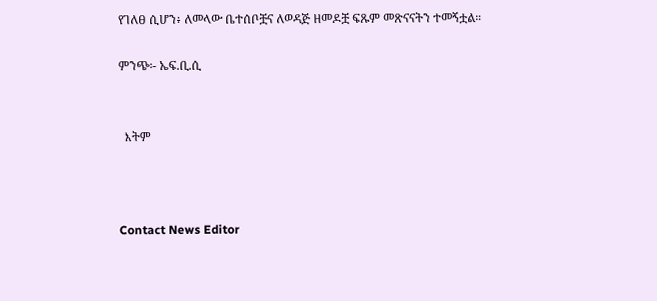የገለፀ ሲሆን፥ ለመላው ቤተሰቦቿና ለወዳጅ ዘመዶቿ ፍጹም መጽናናትን ተመኝቷል።

ምንጭ፡- ኤፍ.ቢ.ሲ


  እትም



Contact News Editor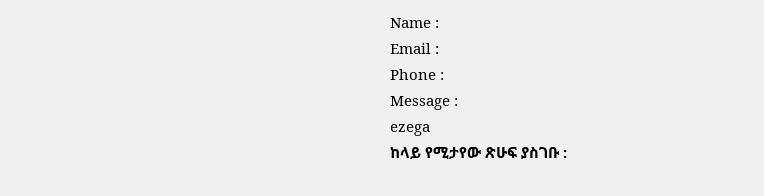Name :
Email :
Phone :
Message :
ezega
ከላይ የሚታየው ጽሁፍ ያስገቡ :